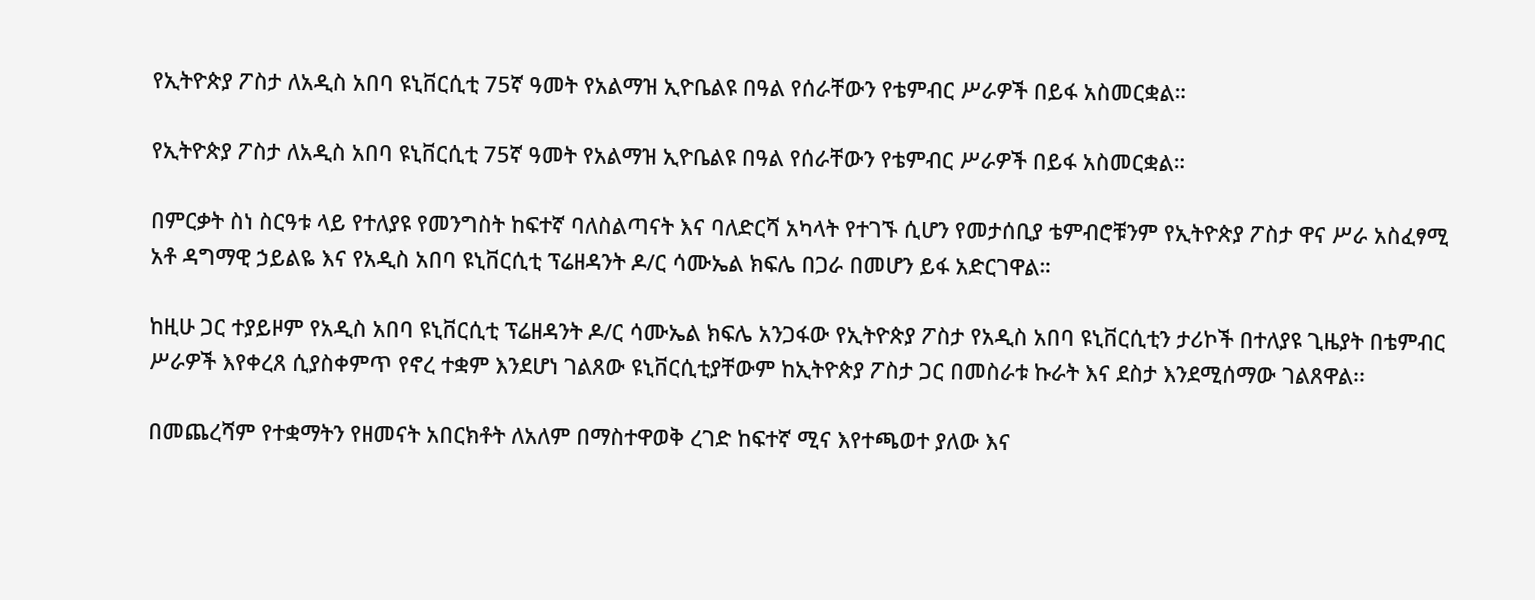የኢትዮጵያ ፖስታ ለአዲስ አበባ ዩኒቨርሲቲ 75ኛ ዓመት የአልማዝ ኢዮቤልዩ በዓል የሰራቸውን የቴምብር ሥራዎች በይፋ አስመርቋል።

የኢትዮጵያ ፖስታ ለአዲስ አበባ ዩኒቨርሲቲ 75ኛ ዓመት የአልማዝ ኢዮቤልዩ በዓል የሰራቸውን የቴምብር ሥራዎች በይፋ አስመርቋል።

በምርቃት ስነ ስርዓቱ ላይ የተለያዩ የመንግስት ከፍተኛ ባለስልጣናት እና ባለድርሻ አካላት የተገኙ ሲሆን የመታሰቢያ ቴምብሮቹንም የኢትዮጵያ ፖስታ ዋና ሥራ አስፈፃሚ አቶ ዳግማዊ ኃይልዬ እና የአዲስ አበባ ዩኒቨርሲቲ ፕሬዘዳንት ዶ/ር ሳሙኤል ክፍሌ በጋራ በመሆን ይፋ አድርገዋል።

ከዚሁ ጋር ተያይዞም የአዲስ አበባ ዩኒቨርሲቲ ፕሬዘዳንት ዶ/ር ሳሙኤል ክፍሌ አንጋፋው የኢትዮጵያ ፖስታ የአዲስ አበባ ዩኒቨርሲቲን ታሪኮች በተለያዩ ጊዜያት በቴምብር ሥራዎች እየቀረጸ ሲያስቀምጥ የኖረ ተቋም እንደሆነ ገልጸው ዩኒቨርሲቲያቸውም ከኢትዮጵያ ፖስታ ጋር በመስራቱ ኩራት እና ደስታ እንደሚሰማው ገልጸዋል፡፡

በመጨረሻም የተቋማትን የዘመናት አበርክቶት ለአለም በማስተዋወቅ ረገድ ከፍተኛ ሚና እየተጫወተ ያለው እና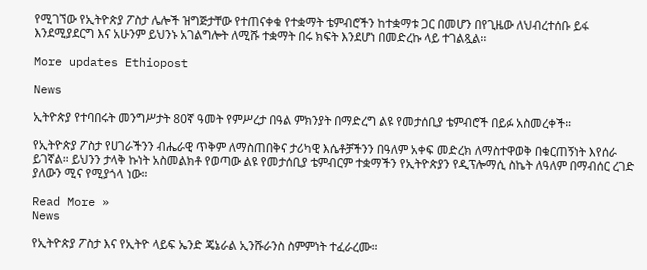የሚገኘው የኢትዮጵያ ፖስታ ሌሎች ዝግጅታቸው የተጠናቀቁ የተቋማት ቴምብሮችን ከተቋማቱ ጋር በመሆን በየጊዜው ለህብረተሰቡ ይፋ እንደሚያደርግ እና አሁንም ይህንኑ አገልግሎት ለሚሹ ተቋማት በሩ ክፍት እንደሆነ በመድረኩ ላይ ተገልጿል፡፡

More updates Ethiopost

News

ኢትዮጵያ የተባበሩት መንግሥታት 80ኛ ዓመት የምሥረታ በዓል ምክንያት በማድረግ ልዩ የመታሰቢያ ቴምብሮች በይፉ አስመረቀች።

የኢትዮጵያ ፖስታ የሀገራችንን ብሔራዊ ጥቅም ለማስጠበቅና ታሪካዊ እሴቶቻችንን በዓለም አቀፍ መድረክ ለማስተዋወቅ በቁርጠኝነት እየሰራ ይገኛል። ይህንን ታላቅ ኩነት አስመልክቶ የወጣው ልዩ የመታሰቢያ ቴምብርም ተቋማችን የኢትዮጵያን የዲፕሎማሲ ስኬት ለዓለም በማብሰር ረገድ ያለውን ሚና የሚያጎላ ነው።

Read More »
News

የኢትዮጵያ ፖስታ እና የኢትዮ ላይፍ ኤንድ ጄኔራል ኢንሹራንስ ስምምነት ተፈራረሙ።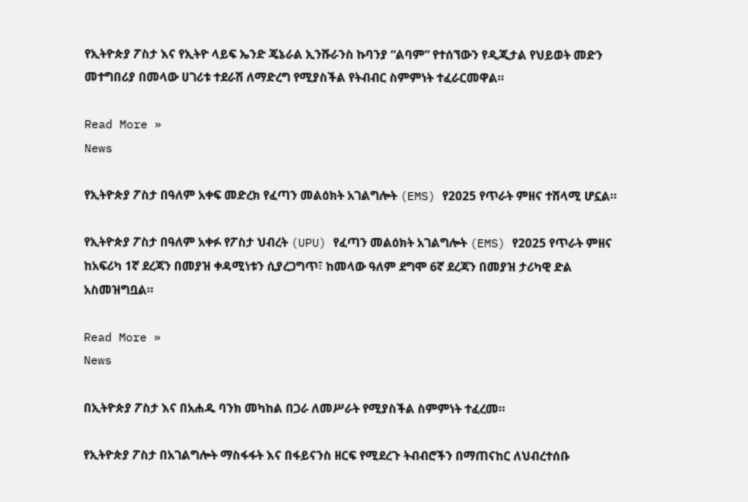የኢትዮጵያ ፖስታ እና የኢትዮ ላይፍ ኤንድ ጄኔራል ኢንሹራንስ ኩባንያ “ልባም” የተሰኘውን የዲጂታል የህይወት መድን መተግበሪያ በመላው ሀገሪቱ ተደራሽ ለማድረግ የሚያስችል የትብብር ስምምነት ተፈራርመዋል።

Read More »
News

የኢትዮጵያ ፖስታ በዓለም አቀፍ መድረክ የፈጣን መልዕክት አገልግሎት (EMS) የ2025 የጥራት ምዘና ተሸላሚ ሆኗል።

የኢትዮጵያ ፖስታ በዓለም አቀፉ የፖስታ ህብረት (UPU) የፈጣን መልዕክት አገልግሎት (EMS) የ2025 የጥራት ምዘና ከአፍሪካ 1ኛ ደረጃን በመያዝ ቀዳሚነቱን ሲያረጋግጥ፣ ከመላው ዓለም ደግሞ 6ኛ ደረጃን በመያዝ ታሪካዊ ድል አስመዝግቧል።

Read More »
News

በኢትዮጵያ ፖስታ እና በአሐዱ ባንክ መካከል በጋራ ለመሥራት የሚያስችል ስምምነት ተፈረመ።

የኢትዮጵያ ፖስታ በአገልግሎት ማስፋፋት እና በፋይናንስ ዘርፍ የሚደረጉ ትብብሮችን በማጠናከር ለህብረተሰቡ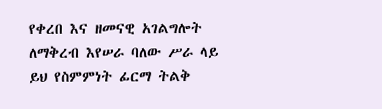የቀረበ እና ዘመናዊ አገልግሎት ለማቅረብ እየሠራ ባለው ሥራ ላይ ይህ የስምምነት ፊርማ ትልቅ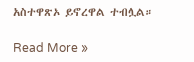አስተዋጽኦ ይኖረዋል ተብሏል።

Read More »